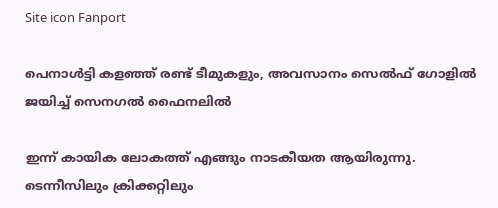Site icon Fanport

പെനാൾട്ടി കളഞ്ഞ് രണ്ട് ടീമുകളും, അവസാനം സെൽഫ് ഗോളിൽ ജയിച്ച് സെനഗൽ ഫൈനലിൽ

ഇന്ന് കായിക ലോകത്ത് എങ്ങും നാടകീയത ആയിരുന്നു. ടെന്നീസിലും ക്രിക്കറ്റിലും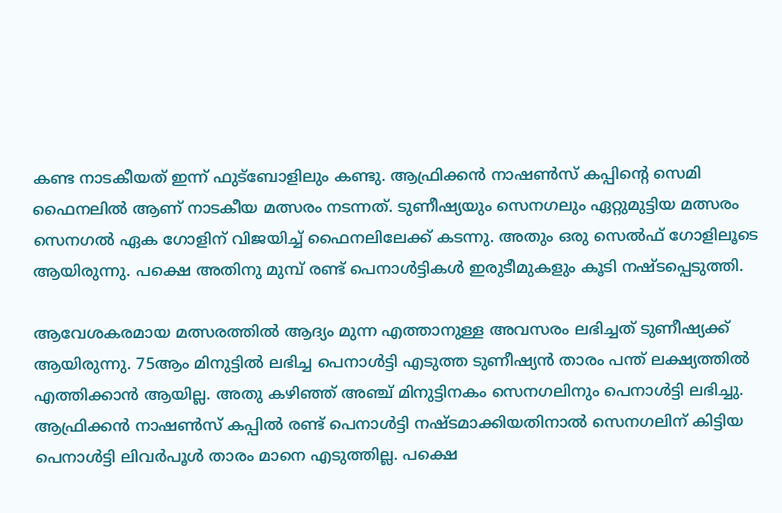കണ്ട നാടകീയത് ഇന്ന് ഫുട്ബോളിലും കണ്ടു. ആഫ്രിക്കൻ നാഷൺസ് കപ്പിന്റെ സെമി ഫൈനലിൽ ആണ് നാടകീയ മത്സരം നടന്നത്. ടുണീഷ്യയും സെനഗലും ഏറ്റുമുട്ടിയ മത്സരം സെനഗൽ ഏക ഗോളിന് വിജയിച്ച് ഫൈനലിലേക്ക് കടന്നു. അതും ഒരു സെൽഫ് ഗോളിലൂടെ ആയിരുന്നു. പക്ഷെ അതിനു മുമ്പ് രണ്ട് പെനാൾട്ടികൾ ഇരുടീമുകളും കൂടി നഷ്ടപ്പെടുത്തി.

ആവേശകരമായ മത്സരത്തിൽ ആദ്യം മുന്ന എത്താനുള്ള അവസരം ലഭിച്ചത് ടുണീഷ്യക്ക് ആയിരുന്നു. 75ആം മിനുട്ടിൽ ലഭിച്ച പെനാൾട്ടി എടുത്ത ടുണീഷ്യൻ താരം പന്ത് ലക്ഷ്യത്തിൽ എത്തിക്കാൻ ആയില്ല. അതു കഴിഞ്ഞ് അഞ്ച് മിനുട്ടിനകം സെനഗലിനും പെനാൾട്ടി ലഭിച്ചു. ആഫ്രിക്കൻ നാഷൺസ് കപ്പിൽ രണ്ട് പെനാൾട്ടി നഷ്ടമാക്കിയതിനാൽ സെനഗലിന് കിട്ടിയ പെനാൾട്ടി ലിവർപൂൾ താരം മാനെ എടുത്തില്ല. പക്ഷെ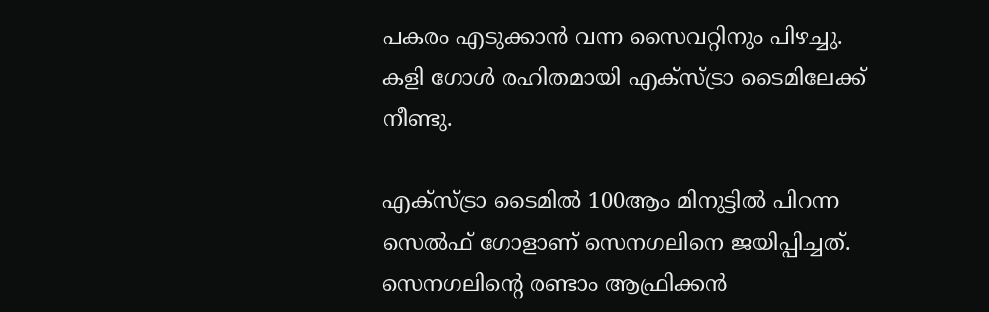പകരം എടുക്കാൻ വന്ന സൈവറ്റിനും പിഴച്ചു. കളി ഗോൾ രഹിതമായി എക്സ്ട്രാ ടൈമിലേക്ക് നീണ്ടു.

എക്സ്ട്രാ ടൈമിൽ 100ആം മിനുട്ടിൽ പിറന്ന സെൽഫ് ഗോളാണ് സെനഗലിനെ ജയിപ്പിച്ചത്. സെനഗലിന്റെ രണ്ടാം ആഫ്രിക്കൻ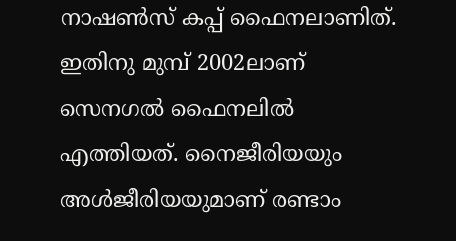നാഷൺസ് കപ്പ് ഫൈനലാണിത്. ഇതിനു മുമ്പ് 2002ലാണ് സെനഗൽ ഫൈനലിൽ എത്തിയത്. നൈജീരിയയും അൾജീരിയയുമാണ് രണ്ടാം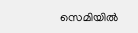സെമിയിൽ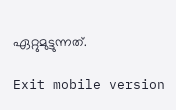ഏറ്റുമുട്ടുന്നത്.

Exit mobile version